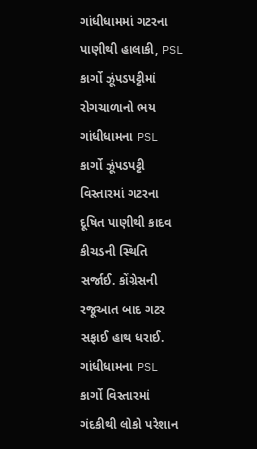ગાંધીધામમાં ગટરના પાણીથી હાલાકી, PSL કાર્ગો ઝૂંપડપટ્ટીમાં રોગચાળાનો ભય
ગાંધીધામના PSL કાર્ગો ઝૂંપડપટ્ટી વિસ્તારમાં ગટરના દૂષિત પાણીથી કાદવ કીચડની સ્થિતિ સર્જાઈ. કોંગ્રેસની રજૂઆત બાદ ગટર સફાઈ હાથ ધરાઈ.
ગાંધીધામના PSL કાર્ગો વિસ્તારમાં ગંદકીથી લોકો પરેશાન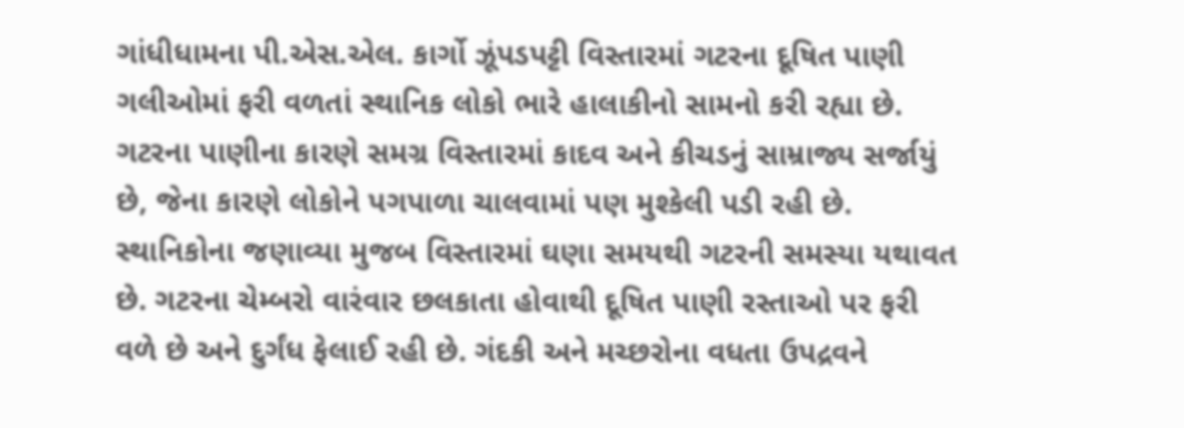ગાંધીધામના પી.એસ.એલ. કાર્ગો ઝૂંપડપટ્ટી વિસ્તારમાં ગટરના દૂષિત પાણી ગલીઓમાં ફરી વળતાં સ્થાનિક લોકો ભારે હાલાકીનો સામનો કરી રહ્યા છે. ગટરના પાણીના કારણે સમગ્ર વિસ્તારમાં કાદવ અને કીચડનું સામ્રાજ્ય સર્જાયું છે, જેના કારણે લોકોને પગપાળા ચાલવામાં પણ મુશ્કેલી પડી રહી છે.
સ્થાનિકોના જણાવ્યા મુજબ વિસ્તારમાં ઘણા સમયથી ગટરની સમસ્યા યથાવત છે. ગટરના ચેમ્બરો વારંવાર છલકાતા હોવાથી દૂષિત પાણી રસ્તાઓ પર ફરી વળે છે અને દુર્ગંધ ફેલાઈ રહી છે. ગંદકી અને મચ્છરોના વધતા ઉપદ્રવને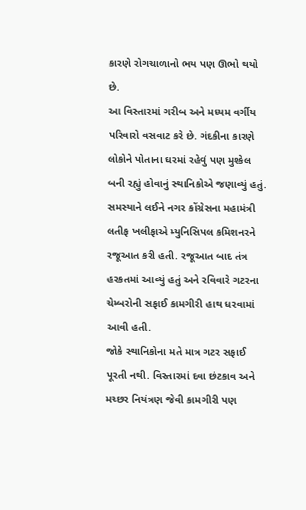કારણે રોગચાળાનો ભય પણ ઊભો થયો છે.
આ વિસ્તારમાં ગરીબ અને મધ્યમ વર્ગીય પરિવારો વસવાટ કરે છે. ગંદકીના કારણે લોકોને પોતાના ઘરમાં રહેવું પણ મુશ્કેલ બની રહ્યું હોવાનું સ્થાનિકોએ જણાવ્યું હતું.
સમસ્યાને લઈને નગર કોંગ્રેસના મહામંત્રી લતીફ ખલીફાએ મ્યુનિસિપલ કમિશનરને રજૂઆત કરી હતી. રજૂઆત બાદ તંત્ર હરકતમાં આવ્યું હતું અને રવિવારે ગટરના ચેમ્બરોની સફાઈ કામગીરી હાથ ધરવામાં આવી હતી.
જોકે સ્થાનિકોના મતે માત્ર ગટર સફાઈ પૂરતી નથી. વિસ્તારમાં દવા છંટકાવ અને મચ્છર નિયંત્રણ જેવી કામગીરી પણ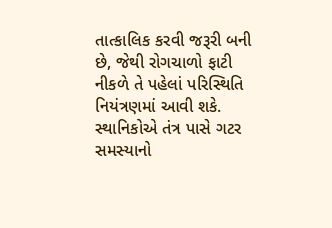તાત્કાલિક કરવી જરૂરી બની છે, જેથી રોગચાળો ફાટી નીકળે તે પહેલાં પરિસ્થિતિ નિયંત્રણમાં આવી શકે.
સ્થાનિકોએ તંત્ર પાસે ગટર સમસ્યાનો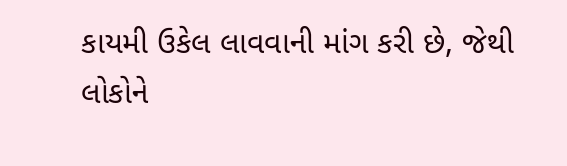કાયમી ઉકેલ લાવવાની માંગ કરી છે, જેથી લોકોને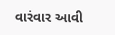વારંવાર આવી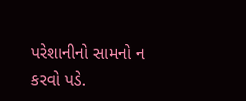પરેશાનીનો સામનો ન કરવો પડે.